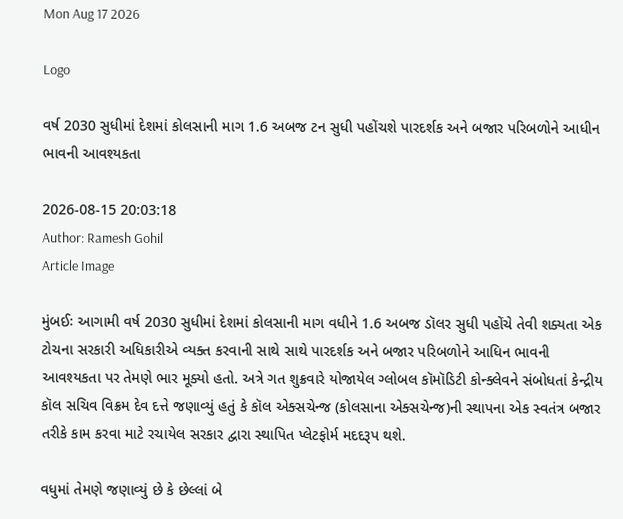Mon Aug 17 2026

Logo

વર્ષ 2030 સુધીમાં દેશમાં કોલસાની માગ 1.6 અબજ ટન સુધી પહોંચશે પારદર્શક અને બજાર પરિબળોને આધીન ભાવની આવશ્યકતા

2026-08-15 20:03:18
Author: Ramesh Gohil
Article Image

મુંબઈઃ આગામી વર્ષ 2030 સુધીમાં દેશમાં કોલસાની માગ વધીને 1.6 અબજ ડૉલર સુધી પહોંચે તેવી શક્યતા એક ટોચના સરકારી અધિકારીએ વ્યક્ત કરવાની સાથે સાથે પારદર્શક અને બજાર પરિબળોને આધિન ભાવની આવશ્યકતા પર તેમણે ભાર મૂક્યો હતો. અત્રે ગત શુક્રવારે યોજાયેલ ગ્લોબલ કૉમૉડિટી કોન્ક્લેવને સંબોધતાં કેન્દ્રીય કૉલ સચિવ વિક્રમ દેવ દત્તે જણાવ્યું હતું કે કૉલ એક્સચેન્જ (કોલસાના એક્સચેન્જ)ની સ્થાપના એક સ્વતંત્ર બજાર તરીકે કામ કરવા માટે રચાયેલ સરકાર દ્વારા સ્થાપિત પ્લેટફોર્મ મદદરૂપ થશે.

વધુમાં તેમણે જણાવ્યું છે કે છેલ્લાં બે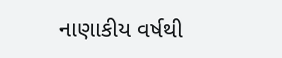નાણાકીય વર્ષથી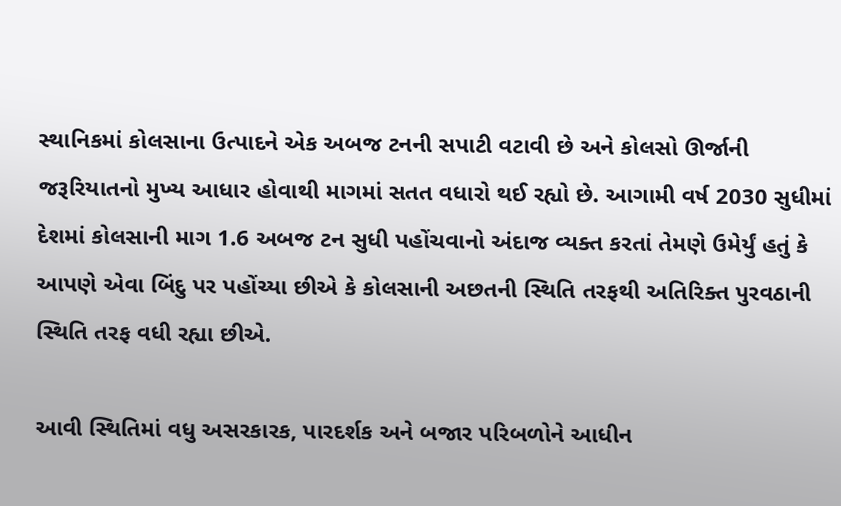સ્થાનિકમાં કોલસાના ઉત્પાદને એક અબજ ટનની સપાટી વટાવી છે અને કોલસો ઊર્જાની જરૂરિયાતનો મુખ્ય આધાર હોવાથી માગમાં સતત વધારો થઈ રહ્યો છે. આગામી વર્ષ 2030 સુધીમાં દેશમાં કોલસાની માગ 1.6 અબજ ટન સુધી પહોંચવાનો અંદાજ વ્યક્ત કરતાં તેમણે ઉમેર્યું હતું કે આપણે એવા બિંદુ પર પહોંચ્યા છીએ કે કોલસાની અછતની સ્થિતિ તરફથી અતિરિક્ત પુરવઠાની સ્થિતિ તરફ વધી રહ્યા છીએ.

આવી સ્થિતિમાં વધુ અસરકારક, પારદર્શક અને બજાર પરિબળોને આધીન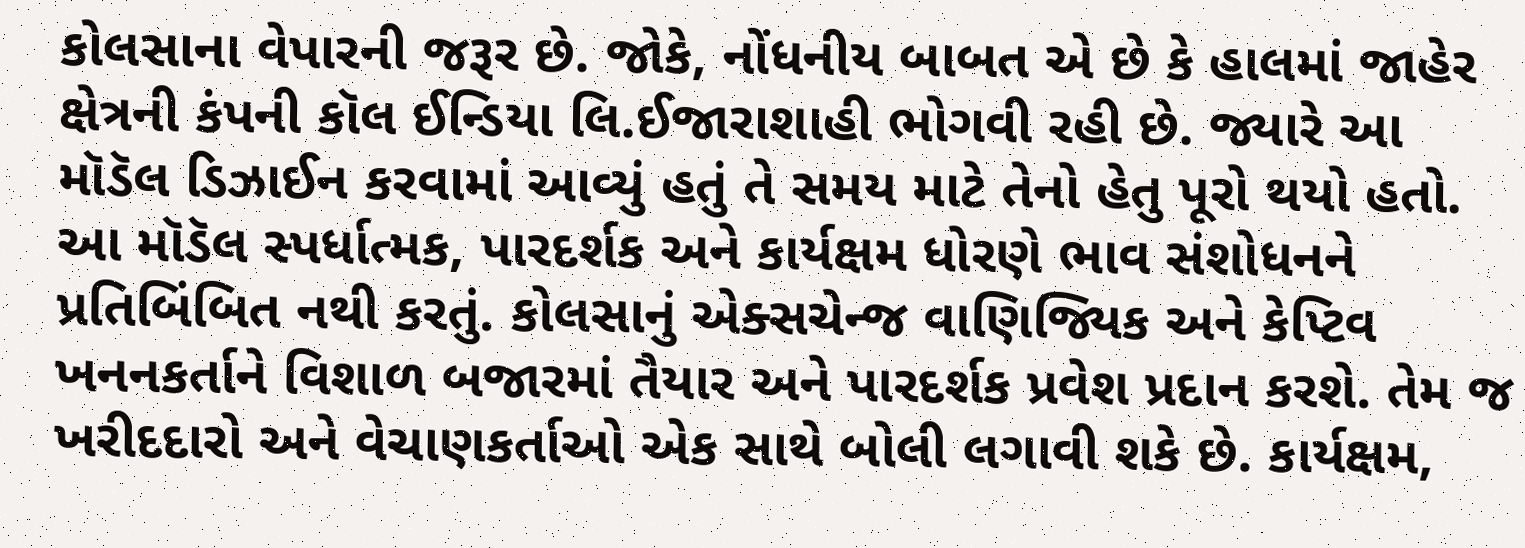કોલસાના વેપારની જરૂર છે. જોકે, નોંધનીય બાબત એ છે કે હાલમાં જાહેર ક્ષેત્રની કંપની કૉલ ઈન્ડિયા લિ.ઈજારાશાહી ભોગવી રહી છે. જ્યારે આ મૉડૅલ ડિઝાઈન કરવામાં આવ્યું હતું તે સમય માટે તેનો હેતુ પૂરો થયો હતો. આ મૉડૅલ સ્પર્ધાત્મક, પારદર્શક અને કાર્યક્ષમ ધોરણે ભાવ સંશોધનને પ્રતિબિંબિત નથી કરતું. કોલસાનું એક્સચેન્જ વાણિજ્યિક અને કેપ્ટિવ ખનનકર્તાને વિશાળ બજારમાં તૈયાર અને પારદર્શક પ્રવેશ પ્રદાન કરશે. તેમ જ ખરીદદારો અને વેચાણકર્તાઓ એક સાથે બોલી લગાવી શકે છે. કાર્યક્ષમ,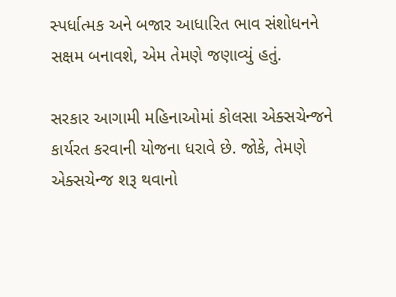સ્પર્ધાત્મક અને બજાર આધારિત ભાવ સંશોધનને સક્ષમ બનાવશે, એમ તેમણે જણાવ્યું હતું.

સરકાર આગામી મહિનાઓમાં કોલસા એક્સચેન્જને કાર્યરત કરવાની યોજના ધરાવે છે. જોકે, તેમણે એક્સચેન્જ શરૂ થવાનો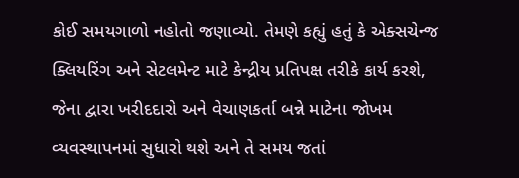કોઈ સમયગાળો નહોતો જણાવ્યો. તેમણે કહ્યું હતું કે એક્સચેન્જ ક્લિયરિંગ અને સેટલમેન્ટ માટે કેન્દ્રીય પ્રતિપક્ષ તરીકે કાર્ય કરશે, જેના દ્વારા ખરીદદારો અને વેચાણકર્તા બન્ને માટેના જોખમ વ્યવસ્થાપનમાં સુધારો થશે અને તે સમય જતાં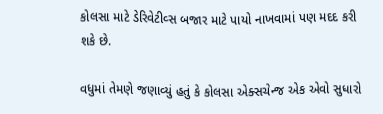કોલસા માટે ડેરિવેટીવ્સ બજાર માટે પાયો નાખવામાં પણ મદદ કરી શકે છે.

વધુમાં તેમણે જણાવ્યું હતું કે કોલસા એક્સચેન્જ એક એવો સુધારો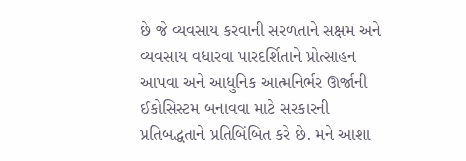છે જે વ્યવસાય કરવાની સરળતાને સક્ષમ અને વ્યવસાય વધારવા પારદર્શિતાને પ્રોત્સાહન આપવા અને આધુનિક આત્મનિર્ભર ઊર્જાની ઈકોસિસ્ટમ બનાવવા માટે સરકારની પ્રતિબદ્ધતાને પ્રતિબિંબિત કરે છે. મને આશા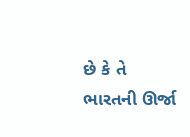છે કે તે ભારતની ઊર્જા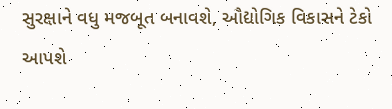સુરક્ષાને વધુ મજબૂત બનાવશે, ઔદ્યોગિક વિકાસને ટેકો આપશે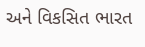અને વિકસિત ભારત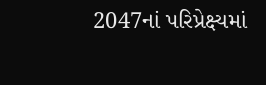2047નાં પરિપ્રેક્ષ્યમાં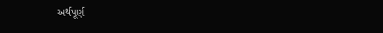અર્થપૂર્ણ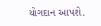યોગદાન આપશે.